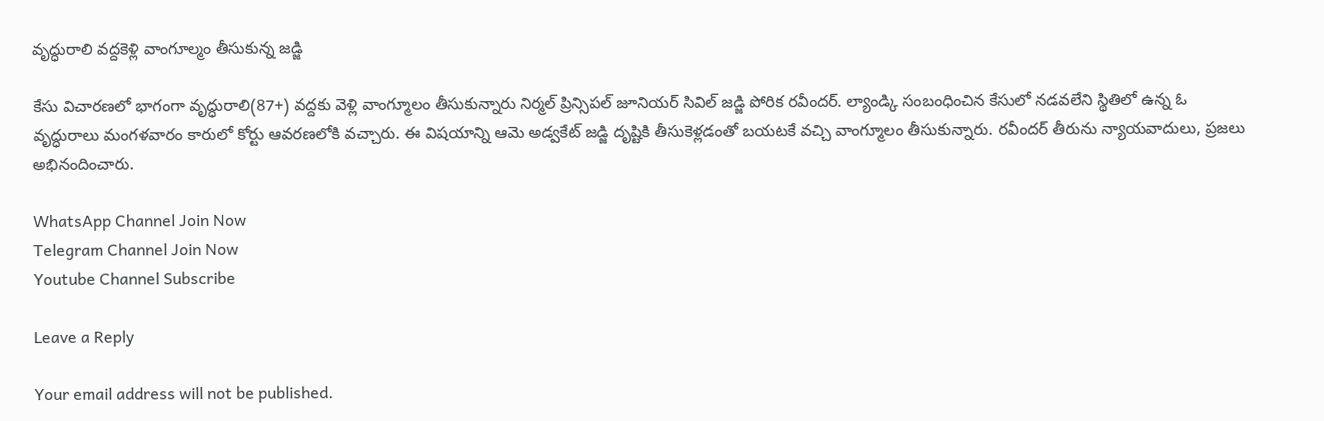వృద్ధురాలి వద్దకెళ్లి వాంగూల్మం తీసుకున్న జడ్జి

కేసు విచారణలో భాగంగా వృద్ధురాలి(87+) వద్దకు వెళ్లి వాంగ్మూలం తీసుకున్నారు నిర్మల్ ప్రిన్సిపల్ జూనియర్ సివిల్ జడ్జి పోరిక రవీందర్. ల్యాండ్కి సంబంధించిన కేసులో నడవలేని స్థితిలో ఉన్న ఓ వృద్ధురాలు మంగళవారం కారులో కోర్టు ఆవరణలోకి వచ్చారు. ఈ విషయాన్ని ఆమె అడ్వకేట్ జడ్జి దృష్టికి తీసుకెళ్లడంతో బయటకే వచ్చి వాంగ్మూలం తీసుకున్నారు. రవీందర్ తీరును న్యాయవాదులు, ప్రజలు అభినందించారు.

WhatsApp Channel Join Now
Telegram Channel Join Now
Youtube Channel Subscribe

Leave a Reply

Your email address will not be published.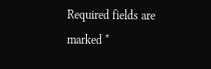Required fields are marked *